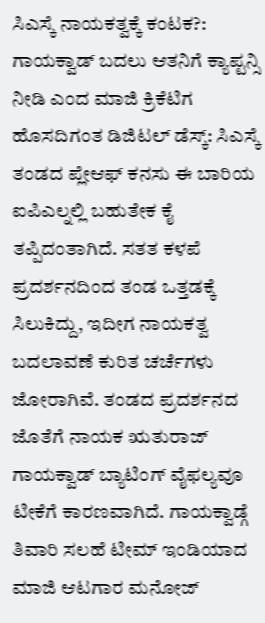ಸಿಎಸ್ಕೆ ನಾಯಕತ್ವಕ್ಕೆ ಕಂಟಕ?: ಗಾಯಕ್ವಾಡ್ ಬದಲು ಆತನಿಗೆ ಕ್ಯಾಪ್ಟನ್ಸಿ ನೀಡಿ ಎಂದ ಮಾಜಿ ಕ್ರಿಕೆಟಿಗ
ಹೊಸದಿಗಂತ ಡಿಜಿಟಲ್ ಡೆಸ್ಕ್: ಸಿಎಸ್ಕೆ ತಂಡದ ಪ್ಲೇಆಫ್ ಕನಸು ಈ ಬಾರಿಯ ಐಪಿಎಲ್ನಲ್ಲಿ ಬಹುತೇಕ ಕೈ ತಪ್ಪಿದಂತಾಗಿದೆ. ಸತತ ಕಳಪೆ ಪ್ರದರ್ಶನದಿಂದ ತಂಡ ಒತ್ತಡಕ್ಕೆ ಸಿಲುಕಿದ್ದು, ಇದೀಗ ನಾಯಕತ್ವ ಬದಲಾವಣೆ ಕುರಿತ ಚರ್ಚೆಗಳು ಜೋರಾಗಿವೆ. ತಂಡದ ಪ್ರದರ್ಶನದ ಜೊತೆಗೆ ನಾಯಕ ಋತುರಾಜ್ ಗಾಯಕ್ವಾಡ್ ಬ್ಯಾಟಿಂಗ್ ವೈಫಲ್ಯವೂ ಟೀಕೆಗೆ ಕಾರಣವಾಗಿದೆ. ಗಾಯಕ್ವಾಡ್ಗೆ ತಿವಾರಿ ಸಲಹೆ ಟೀಮ್ ಇಂಡಿಯಾದ ಮಾಜಿ ಆಟಗಾರ ಮನೋಜ್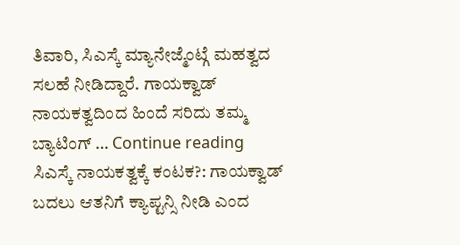ತಿವಾರಿ, ಸಿಎಸ್ಕೆ ಮ್ಯಾನೇಜ್ಮೆಂಟ್ಗೆ ಮಹತ್ವದ ಸಲಹೆ ನೀಡಿದ್ದಾರೆ. ಗಾಯಕ್ವಾಡ್ ನಾಯಕತ್ವದಿಂದ ಹಿಂದೆ ಸರಿದು ತಮ್ಮ ಬ್ಯಾಟಿಂಗ್ … Continue reading ಸಿಎಸ್ಕೆ ನಾಯಕತ್ವಕ್ಕೆ ಕಂಟಕ?: ಗಾಯಕ್ವಾಡ್ ಬದಲು ಆತನಿಗೆ ಕ್ಯಾಪ್ಟನ್ಸಿ ನೀಡಿ ಎಂದ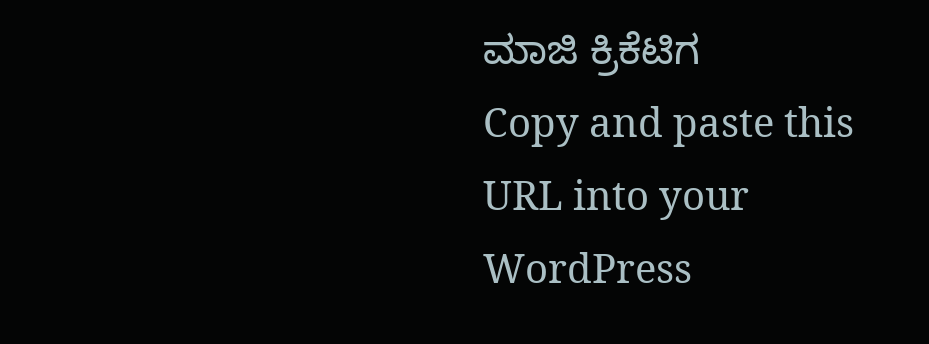ಮಾಜಿ ಕ್ರಿಕೆಟಿಗ
Copy and paste this URL into your WordPress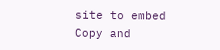site to embed
Copy and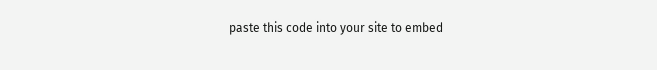paste this code into your site to embed